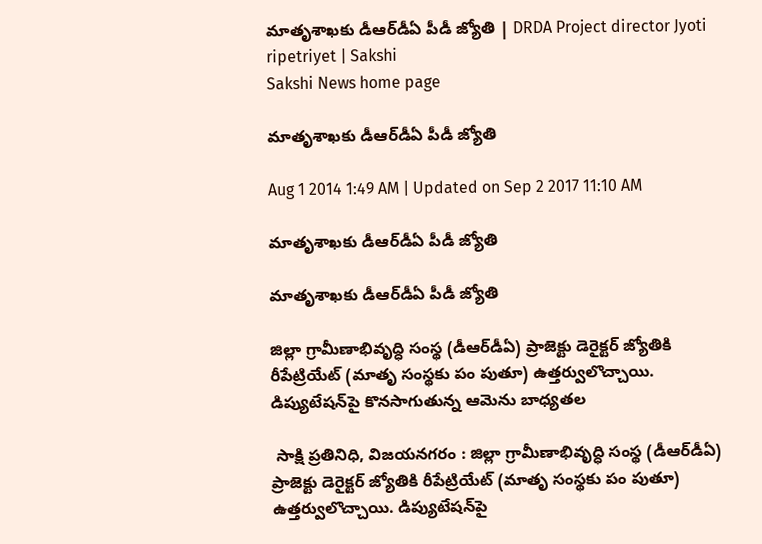మాతృశాఖకు డీఆర్‌డీఏ పీడీ జ్యోతి | DRDA Project director Jyoti ripetriyet | Sakshi
Sakshi News home page

మాతృశాఖకు డీఆర్‌డీఏ పీడీ జ్యోతి

Aug 1 2014 1:49 AM | Updated on Sep 2 2017 11:10 AM

మాతృశాఖకు డీఆర్‌డీఏ పీడీ జ్యోతి

మాతృశాఖకు డీఆర్‌డీఏ పీడీ జ్యోతి

జిల్లా గ్రామీణాభివృద్ధి సంస్థ (డీఆర్‌డీఏ) ప్రాజెక్టు డెరైక్టర్ జ్యోతికి రీపేట్రియేట్ (మాతృ సంస్థకు పం పుతూ) ఉత్తర్వులొచ్చాయి. డిప్యుటేషన్‌పై కొనసాగుతున్న ఆమెను బాధ్యతల

 సాక్షి ప్రతినిధి, విజయనగరం : జిల్లా గ్రామీణాభివృద్ధి సంస్థ (డీఆర్‌డీఏ) ప్రాజెక్టు డెరైక్టర్ జ్యోతికి రీపేట్రియేట్ (మాతృ సంస్థకు పం పుతూ) ఉత్తర్వులొచ్చాయి. డిప్యుటేషన్‌పై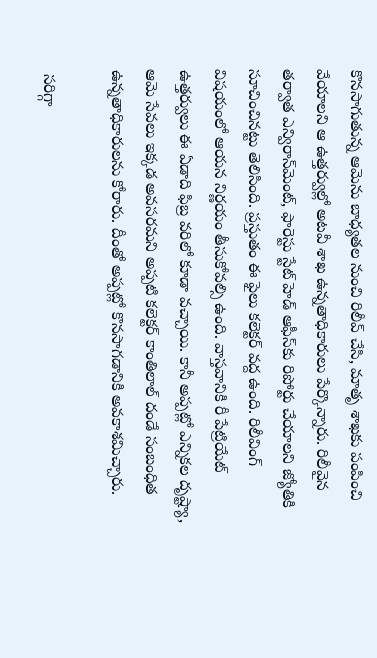కొనసాగుతున్న ఆమెను బాధ్యతల నుంచి రిలీవ్ చేసి, మాతృ శాఖకు పంపించి వేయాలని ఆ ఉత్తర్వుల్లో అటవీ శాఖ ఉన్నతాధికారులు పేర్కొన్నారు. రిలీవైన తర్వాత ఎన్విరాన్‌మెంట్, ఫారెస్టు స్టేట్ హెడ్ ఆఫీస్‌కు రిపోర్టు చేయాలని జ్యోతికి సూచించినట్టు తెలిసింది. ప్రస్తుతం ఈ ఫైలు కలెక్టర్ వద్ద ఉంది. రిలీవింగ్ విషయంలో ఆయన నిర్ణయం తీసుకోవల్సి ఉంది. వాస్తవానికి రీ పేట్రియేట్ ఉత్తర్వులు ఈ ఏడాది ఫిబ్ర వరిలో కూడా వచ్చాయి. కానీ అప్పట్లో ఎన్నికల దృష్ట్యా, ఆమె సేవలు ఇక్కడ అవసరమని అప్పటి కలెక్టర్ కాంతిలాల్ దండే సంబంధిత ఉన్నతాధికారులను కోరారు. దీంతో అప్పట్లో కొనసాగడానికి అవకాశమిచ్చారు.

 సరిగ్గా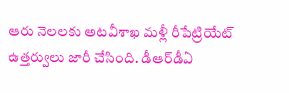ఆరు నెలలకు అటవీశాఖ మళ్లీ రీపేట్రియేట్ ఉత్తర్వులు జారీ చేసింది. డీఆర్‌డీఏ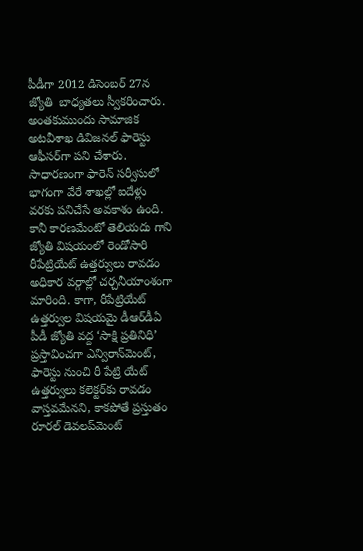పీడీగా 2012 డిసెంబర్ 27న  జ్యోతి  బాధ్యతలు స్వీకరించారు. అంతకుముందు సామాజిక అటవీశాఖ డివిజనల్ ఫారెస్టు ఆఫీసర్‌గా పని చేశారు. సాధారణంగా ఫారెన్ సర్వీసులో భాగంగా వేరే శాఖల్లో ఐదేళ్లు వరకు పనిచేసే అవకాశం ఉంది. కానీ కారణమేంటో తెలియదు గాని జ్యోతి విషయంలో రెండోసారి రీపేట్రియేట్ ఉత్తర్వులు రావడం అధికార వర్గాల్లో చర్చనీయాంశంగా మారింది. కాగా, రీపేట్రియేట్ ఉత్తర్వుల విషయమై డీఆర్‌డీఏ పీడీ జ్యోతి వద్ద ‘సాక్షి ప్రతినిధి’ ప్రస్తావించగా ఎన్విరాన్‌మెంట్, ఫారెస్టు నుంచి రీ పేట్రి యేట్ ఉత్తర్వులు కలెక్టర్‌కు రావడం వాస్తవమేనని, కాకపోతే ప్రస్తుతం రూరల్ డెవలప్‌మెంట్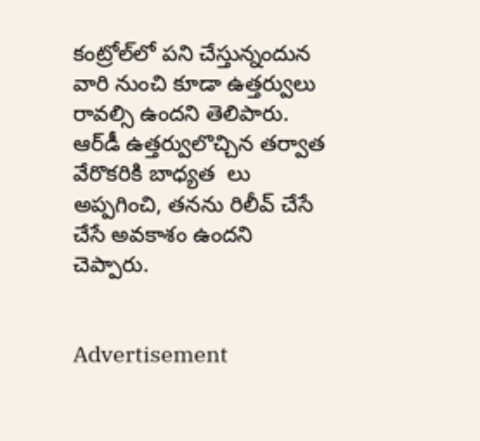కంట్రోల్‌లో పని చేస్తున్నందున వారి నుంచి కూడా ఉత్తర్వులు రావల్సి ఉందని తెలిపారు. ఆర్‌డీ ఉత్తర్వులొచ్చిన తర్వాత వేరొకరికి బాధ్యత  లు అప్పగించి, తనను రిలీవ్ చేసే చేసే అవకాశం ఉందని చెప్పారు.


Advertisement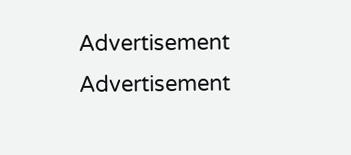Advertisement
Advertisement